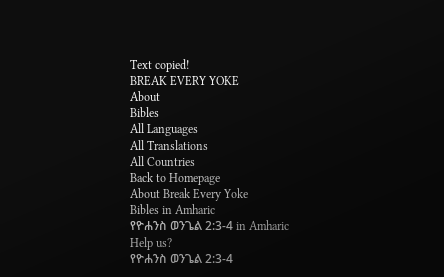Text copied!
BREAK EVERY YOKE
About
Bibles
All Languages
All Translations
All Countries
Back to Homepage
About Break Every Yoke
Bibles in Amharic
የዮሐንስ ወንጌል 2:3-4 in Amharic
Help us?
የዮሐንስ ወንጌል 2:3-4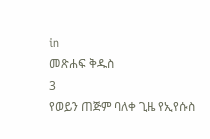in
መጽሐፍ ቅዱስ
3
የወይን ጠጅም ባለቀ ጊዜ የኢየሱስ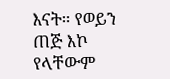እናት። የወይን ጠጅ እኮ የላቸውም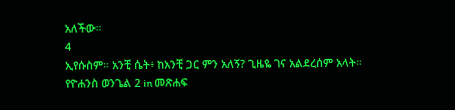አለችው።
4
ኢየሱስም። አንቺ ሴት፥ ከአንቺ ጋር ምን አለኝ? ጊዜዬ ገና አልደረሰም አላት።
የዮሐንስ ወንጌል 2 in መጽሐፍ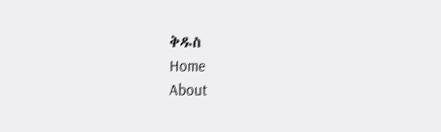ቅዱስ
Home
About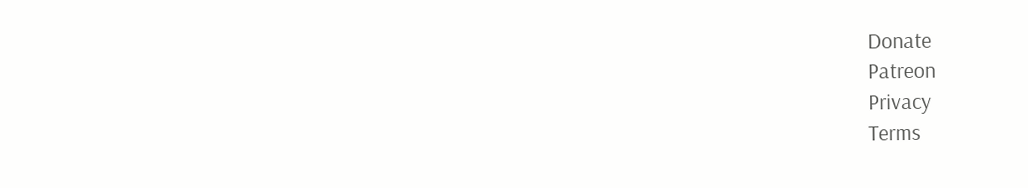Donate
Patreon
Privacy
Terms